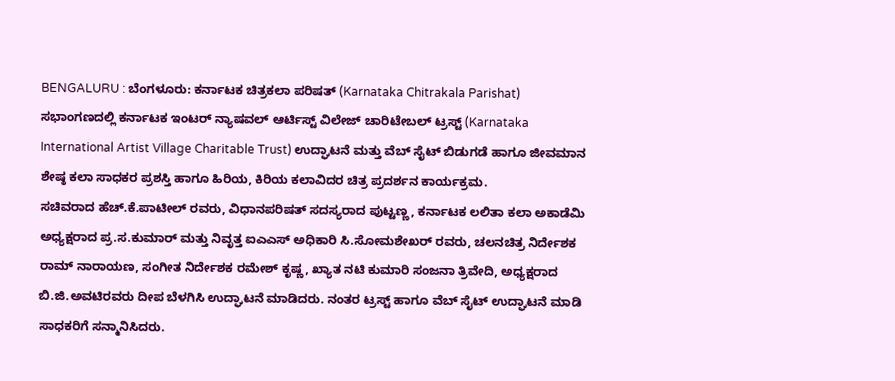BENGALURU : ಬೆಂಗಳೂರು: ಕರ್ನಾಟಕ ಚಿತ್ರಕಲಾ ಪರಿಷತ್ (Karnataka Chitrakala Parishat) ಸಭಾಂಗಣದಲ್ಲಿ ಕರ್ನಾಟಕ ಇಂಟರ್ ನ್ಯಾಷವಲ್ ಆರ್ಟಿಸ್ಟ್ ವಿಲೇಜ್ ಚಾರಿಟೇಬಲ್ ಟ್ರಸ್ಟ್ (Karnataka International Artist Village Charitable Trust) ಉದ್ಘಾಟನೆ ಮತ್ತು ವೆಬ್ ಸೈಟ್ ಬಿಡುಗಡೆ ಹಾಗೂ ಜೀವಮಾನ ಶೇಷ್ಠ ಕಲಾ ಸಾಧಕರ ಪ್ರಶಸ್ತಿ ಹಾಗೂ ಹಿರಿಯ, ಕಿರಿಯ ಕಲಾವಿದರ ಚಿತ್ರ ಪ್ರದರ್ಶನ ಕಾರ್ಯಕ್ರಮ.
ಸಚಿವರಾದ ಹೆಚ್.ಕೆ.ಪಾಟೀಲ್ ರವರು, ವಿಧಾನಪರಿಷತ್ ಸದಸ್ಯರಾದ ಪುಟ್ಟಣ್ಣ, ಕರ್ನಾಟಕ ಲಲಿತಾ ಕಲಾ ಅಕಾಡೆಮಿ ಅಧ್ಯಕ್ಷರಾದ ಪ್ರ.ಸ.ಕುಮಾರ್ ಮತ್ತು ನಿವೃತ್ತ ಐಎಎಸ್ ಅಧಿಕಾರಿ ಸಿ.ಸೋಮಶೇಖರ್ ರವರು, ಚಲನಚಿತ್ರ ನಿರ್ದೇಶಕ ರಾಮ್ ನಾರಾಯಣ, ಸಂಗೀತ ನಿರ್ದೇಶಕ ರಮೇಶ್ ಕೃಷ್ಣ, ಖ್ಯಾತ ನಟಿ ಕುಮಾರಿ ಸಂಜನಾ ತ್ರಿವೇದಿ, ಅಧ್ಯಕ್ಷರಾದ ಬಿ.ಜಿ.ಅವಟಿರವರು ದೀಪ ಬೆಳಗಿಸಿ ಉದ್ಘಾಟನೆ ಮಾಡಿದರು. ನಂತರ ಟ್ರಸ್ಟ್ ಹಾಗೂ ವೆಬ್ ಸೈಟ್ ಉದ್ಘಾಟನೆ ಮಾಡಿ ಸಾಧಕರಿಗೆ ಸನ್ಮಾನಿಸಿದರು.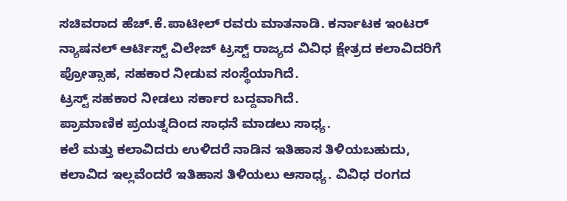ಸಚಿವರಾದ ಹೆಚ್.ಕೆ.ಪಾಟೀಲ್ ರವರು ಮಾತನಾಡಿ. ಕರ್ನಾಟಕ ಇಂಟರ್ ನ್ಯಾಷನಲ್ ಆರ್ಟಿಸ್ಟ್ ವಿಲೇಜ್ ಟ್ರಸ್ಟ್ ರಾಜ್ಯದ ವಿವಿಧ ಕ್ಷೇತ್ರದ ಕಲಾವಿದರಿಗೆ ಪ್ರೋತ್ಸಾಹ, ಸಹಕಾರ ನೀಡುವ ಸಂಸ್ಥೆಯಾಗಿದೆ.
ಟ್ರಸ್ಟ್ ಸಹಕಾರ ನೀಡಲು ಸರ್ಕಾರ ಬದ್ದವಾಗಿದೆ.
ಪ್ರಾಮಾಣಿಕ ಪ್ರಯತ್ನದಿಂದ ಸಾಧನೆ ಮಾಡಲು ಸಾಧ್ಯ.
ಕಲೆ ಮತ್ತು ಕಲಾವಿದರು ಉಳಿದರೆ ನಾಡಿನ ಇತಿಹಾಸ ತಿಳಿಯಬಹುದು, ಕಲಾವಿದ ಇಲ್ಲವೆಂದರೆ ಇತಿಹಾಸ ತಿಳಿಯಲು ಆಸಾಧ್ಯ. ವಿವಿಧ ರಂಗದ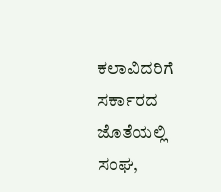ಕಲಾವಿದರಿಗೆ ಸರ್ಕಾರದ ಜೊತೆಯಲ್ಲಿ ಸಂಘ,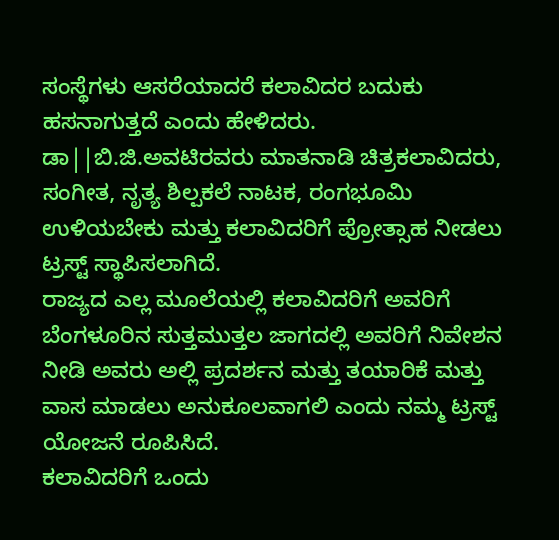ಸಂಸ್ಥೆಗಳು ಆಸರೆಯಾದರೆ ಕಲಾವಿದರ ಬದುಕು ಹಸನಾಗುತ್ತದೆ ಎಂದು ಹೇಳಿದರು.
ಡಾ||ಬಿ.ಜಿ.ಅವಟಿರವರು ಮಾತನಾಡಿ ಚಿತ್ರಕಲಾವಿದರು, ಸಂಗೀತ, ನೃತ್ಯ ಶಿಲ್ಪಕಲೆ ನಾಟಕ, ರಂಗಭೂಮಿ ಉಳಿಯಬೇಕು ಮತ್ತು ಕಲಾವಿದರಿಗೆ ಪ್ರೋತ್ಸಾಹ ನೀಡಲು ಟ್ರಸ್ಟ್ ಸ್ಥಾಪಿಸಲಾಗಿದೆ.
ರಾಜ್ಯದ ಎಲ್ಲ ಮೂಲೆಯಲ್ಲಿ ಕಲಾವಿದರಿಗೆ ಅವರಿಗೆ ಬೆಂಗಳೂರಿನ ಸುತ್ತಮುತ್ತಲ ಜಾಗದಲ್ಲಿ ಅವರಿಗೆ ನಿವೇಶನ ನೀಡಿ ಅವರು ಅಲ್ಲಿ ಪ್ರದರ್ಶನ ಮತ್ತು ತಯಾರಿಕೆ ಮತ್ತು ವಾಸ ಮಾಡಲು ಅನುಕೂಲವಾಗಲಿ ಎಂದು ನಮ್ಮ ಟ್ರಸ್ಟ್ ಯೋಜನೆ ರೂಪಿಸಿದೆ.
ಕಲಾವಿದರಿಗೆ ಒಂದು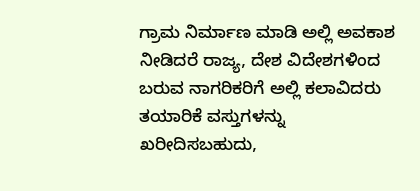ಗ್ರಾಮ ನಿರ್ಮಾಣ ಮಾಡಿ ಅಲ್ಲಿ ಅವಕಾಶ ನೀಡಿದರೆ ರಾಜ್ಯ, ದೇಶ ವಿದೇಶಗಳಿಂದ ಬರುವ ನಾಗರಿಕರಿಗೆ ಅಲ್ಲಿ ಕಲಾವಿದರು ತಯಾರಿಕೆ ವಸ್ತುಗಳನ್ನು ಖರೀದಿಸಬಹುದು,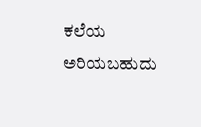ಕಲೆಯ ಅರಿಯಬಹುದು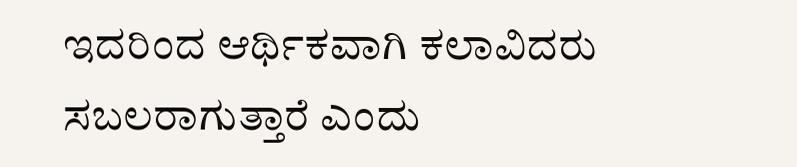ಇದರಿಂದ ಆರ್ಥಿಕವಾಗಿ ಕಲಾವಿದರು ಸಬಲರಾಗುತ್ತಾರೆ ಎಂದು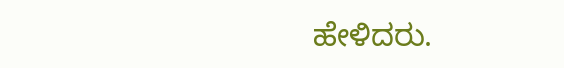ಹೇಳಿದರು.